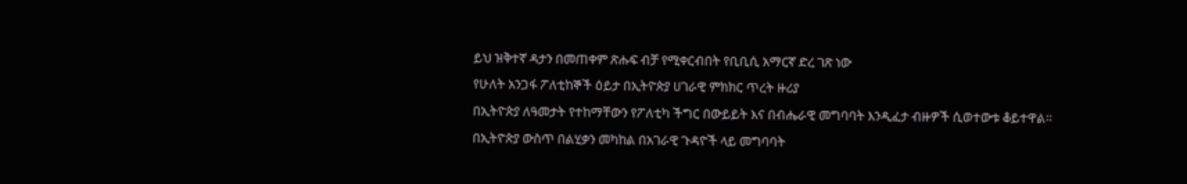ይህ ዝቅተኛ ዳታን በመጠቀም ጽሑፍ ብቻ የሚቀርብበት የቢቢሲ አማርኛ ድረ ገጽ ነው
የሁለት አንጋፋ ፖለቲከኞች ዕይታ በኢትዮጵያ ሀገራዊ ምክክር ጥረት ዙሪያ
በኢትዮጵያ ለዓመታት የተከማቸውን የፖለቲካ ችግር በውይይት እና በብሔራዊ መግባባት እንዲፈታ ብዙዎች ሲወተውቱ ቆይተዋል።
በኢትዮጵያ ውስጥ በልሂቃን መካከል በአገራዊ ጉዳዮች ላይ መግባባት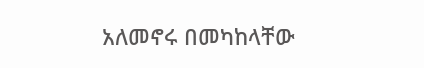አለመኖሩ በመካከላቸው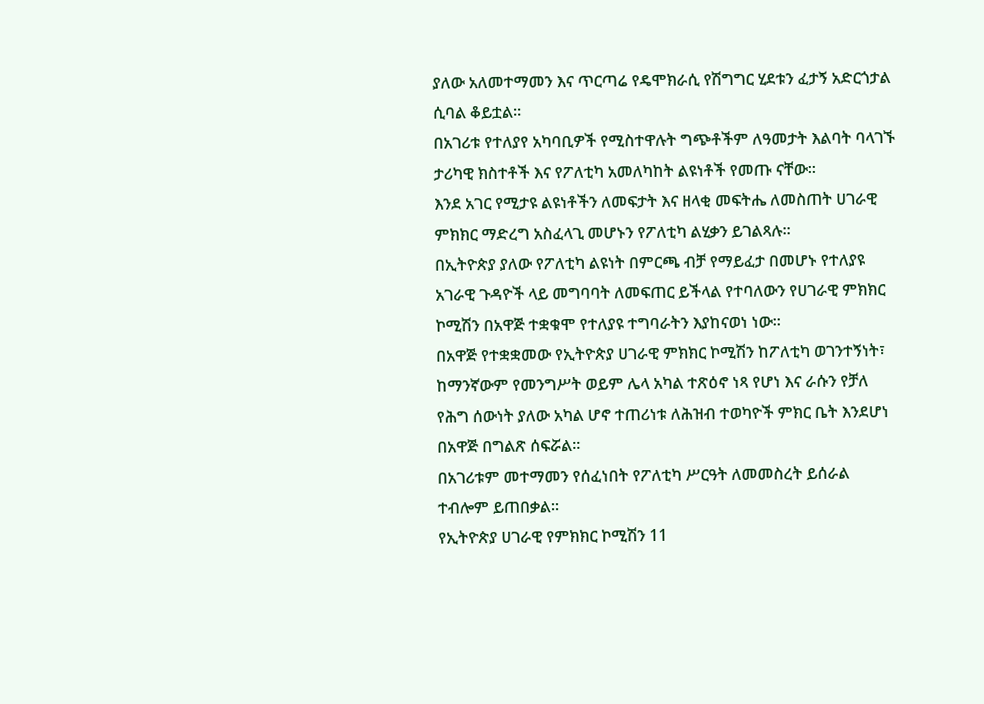ያለው አለመተማመን እና ጥርጣሬ የዴሞክራሲ የሽግግር ሂደቱን ፈታኝ አድርጎታል ሲባል ቆይቷል።
በአገሪቱ የተለያየ አካባቢዎች የሚስተዋሉት ግጭቶችም ለዓመታት እልባት ባላገኙ ታሪካዊ ክስተቶች እና የፖለቲካ አመለካከት ልዩነቶች የመጡ ናቸው።
እንደ አገር የሚታዩ ልዩነቶችን ለመፍታት እና ዘላቂ መፍትሔ ለመስጠት ሀገራዊ ምክክር ማድረግ አስፈላጊ መሆኑን የፖለቲካ ልሂቃን ይገልጻሉ።
በኢትዮጵያ ያለው የፖለቲካ ልዩነት በምርጫ ብቻ የማይፈታ በመሆኑ የተለያዩ አገራዊ ጉዳዮች ላይ መግባባት ለመፍጠር ይችላል የተባለውን የሀገራዊ ምክክር ኮሚሽን በአዋጅ ተቋቁሞ የተለያዩ ተግባራትን እያከናወነ ነው።
በአዋጅ የተቋቋመው የኢትዮጵያ ሀገራዊ ምክክር ኮሚሽን ከፖለቲካ ወገንተኝነት፣ ከማንኛውም የመንግሥት ወይም ሌላ አካል ተጽዕኖ ነጻ የሆነ እና ራሱን የቻለ የሕግ ሰውነት ያለው አካል ሆኖ ተጠሪነቱ ለሕዝብ ተወካዮች ምክር ቤት እንደሆነ በአዋጅ በግልጽ ሰፍሯል።
በአገሪቱም መተማመን የሰፈነበት የፖለቲካ ሥርዓት ለመመስረት ይሰራል ተብሎም ይጠበቃል።
የኢትዮጵያ ሀገራዊ የምክክር ኮሚሽን 11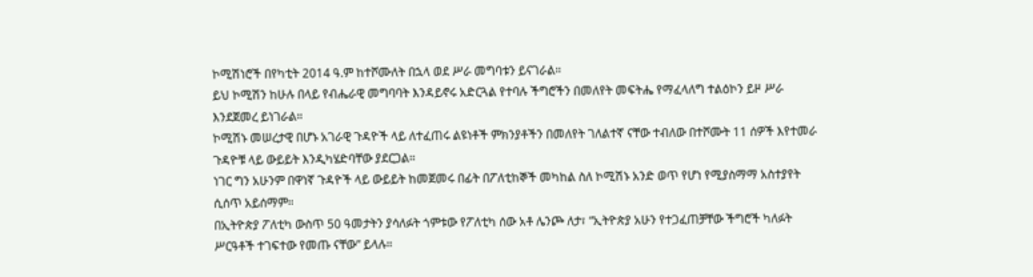ኮሚሽነሮች በየካቲት 2014 ዓ.ም ከተሾሙለት በኋላ ወደ ሥራ መግባቱን ይናገራል።
ይህ ኮሚሽን ከሁሉ በላይ የብሔራዊ መግባባት እንዳይኖሩ አድርጓል የተባሉ ችግሮችን በመለየት መፍትሔ የማፈላለግ ተልዕኮን ይዞ ሥራ እንደጀመረ ይነገራል።
ኮሚሽኑ መሠረታዊ በሆኑ አገራዊ ጉዳዮች ላይ ለተፈጠሩ ልዩነቶች ምክንያቶችን በመለየት ገለልተኛ ናቸው ተብለው በተሾሙት 11 ሰዎች እየተመራ ጉዳዮቹ ላይ ውይይት እንዲካሄድባቸው ያደርጋል።
ነገር ግን አሁንም በዋነኛ ጉዳዮች ላይ ውይይት ከመጀመሩ በፊት በፖለቲከኞች መካከል ስለ ኮሚሽኑ አንድ ወጥ የሆነ የሚያስማማ አስተያየት ሲሰጥ አይሰማም።
በኢትዮጵያ ፖለቲካ ውስጥ 50 ዓመታትን ያሳለፉት ጎምቱው የፖለቲካ ሰው አቶ ሌንጮ ለታ፣ “ኢትዮጵያ አሁን የተጋፈጠቻቸው ችግሮች ካለፉት ሥርዓቶች ተገፍተው የመጡ ናቸው” ይላሉ።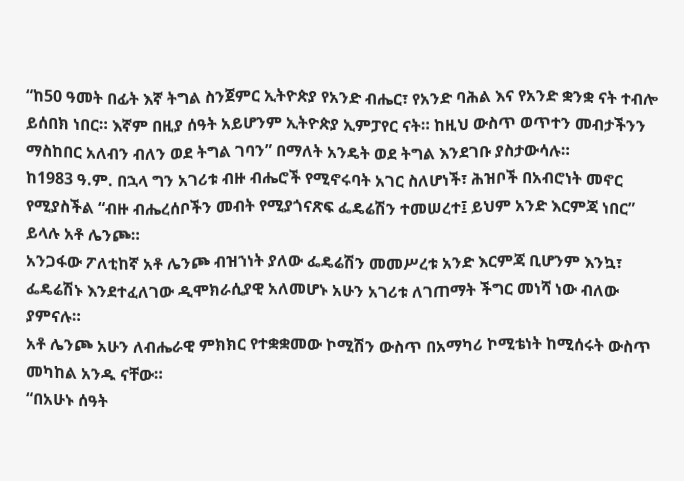“ከ50 ዓመት በፊት እኛ ትግል ስንጀምር ኢትዮጵያ የአንድ ብሔር፣ የአንድ ባሕል እና የአንድ ቋንቋ ናት ተብሎ ይሰበክ ነበር። እኛም በዚያ ሰዓት አይሆንም ኢትዮጵያ ኢምፓየር ናት። ከዚህ ውስጥ ወጥተን መብታችንን ማስከበር አለብን ብለን ወደ ትግል ገባን” በማለት አንዴት ወደ ትግል እንደገቡ ያስታውሳሉ።
ከ1983 ዓ.ም. በኋላ ግን አገሪቱ ብዙ ብሔሮች የሚኖሩባት አገር ስለሆነች፣ ሕዝቦች በአብሮነት መኖር የሚያስችል “ብዙ ብሔረሰቦችን መብት የሚያጎናጽፍ ፌዴሬሽን ተመሠረተ፤ ይህም አንድ እርምጃ ነበር” ይላሉ አቶ ሌንጮ።
አንጋፋው ፖለቲከኛ አቶ ሌንጮ ብዝኀነት ያለው ፌዴሬሽን መመሥረቱ አንድ እርምጃ ቢሆንም እንኳ፣ ፌዴሬሽኑ እንደተፈለገው ዲሞክራሲያዊ አለመሆኑ አሁን አገሪቱ ለገጠማት ችግር መነሻ ነው ብለው ያምናሉ።
አቶ ሌንጮ አሁን ለብሔራዊ ምክክር የተቋቋመው ኮሚሽን ውስጥ በአማካሪ ኮሚቴነት ከሚሰሩት ውስጥ መካከል አንዱ ናቸው።
“በአሁኑ ሰዓት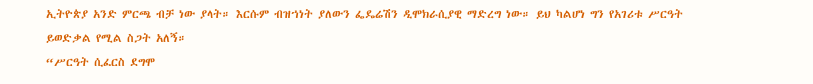ኢትዮጵያ አንድ ምርጫ ብቻ ነው ያላት። እርሱም ብዝኀነት ያለውን ፌዴሬሽን ዲሞክራሲያዊ ማድረግ ነው። ይህ ካልሆነ ግን የአገሪቱ ሥርዓት ይወድቃል የሚል ስጋት አለኝ።
“ሥርዓት ሲፈርስ ደግሞ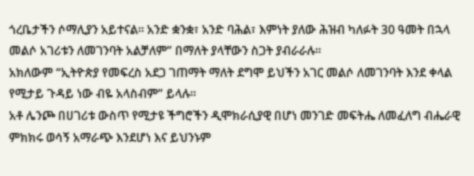ጎረቤታችን ሶማሊያን አይተናል። አንድ ቋንቋ፣ አንድ ባሕል፣ እምነት ያለው ሕዝብ ካለፉት 30 ዓመት በኋላ መልሶ አገሪቱን ለመገንባት አልቻለም” በማለት ያላቸውን ስጋት ያብራራሉ።
አክለውም “ኢትዮጵያ የመፍረስ አደጋ ገጠማት ማለት ደግሞ ይህችን አገር መልሶ ለመገንባት እንደ ቀላል የሚታይ ጉዳይ ነው ብዬ አላስብም” ይላሉ።
አቶ ሌንጮ በሀገሪቱ ውስጥ የሚታዩ ችግሮችን ዲሞክራሲያዊ በሆነ መንገድ መፍትሔ ለመፈለግ ብሔራዊ ምክክሩ ወሳኝ አማራጭ እንደሆነ እና ይህንኑም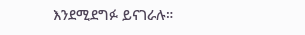እንደሚደግፉ ይናገራሉ።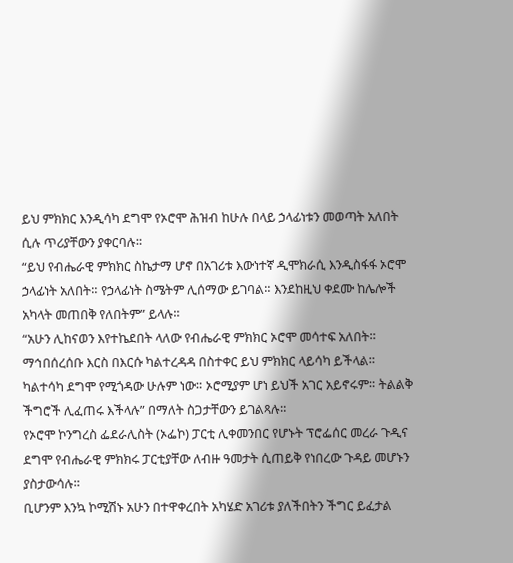ይህ ምክክር እንዲሳካ ደግሞ የኦሮሞ ሕዝብ ከሁሉ በላይ ኃላፊነቱን መወጣት አለበት ሲሉ ጥሪያቸውን ያቀርባሉ።
“ይህ የብሔራዊ ምክክር ስኬታማ ሆኖ በአገሪቱ እውነተኛ ዲሞክራሲ እንዲስፋፋ ኦሮሞ ኃላፊነት አለበት። የኃላፊነት ስሜትም ሊሰማው ይገባል። እንደከዚህ ቀደሙ ከሌሎች አካላት መጠበቅ የለበትም” ይላሉ።
“አሁን ሊከናወን እየተኬደበት ላለው የብሔራዊ ምክክር ኦሮሞ መሳተፍ አለበት። ማኅበሰረሰቡ እርስ በእርሱ ካልተረዳዳ በስተቀር ይህ ምክክር ላይሳካ ይችላል። ካልተሳካ ደግሞ የሚጎዳው ሁሉም ነው። ኦሮሚያም ሆነ ይህች አገር አይኖሩም። ትልልቅ ችግሮች ሊፈጠሩ እችላሉ” በማለት ስጋታቸውን ይገልጻሉ።
የኦሮሞ ኮንግረስ ፌደራሊስት (ኦፌኮ) ፓርቲ ሊቀመንበር የሆኑት ፕሮፌሰር መረራ ጉዲና ደግሞ የብሔራዊ ምክክሩ ፓርቲያቸው ለብዙ ዓመታት ሲጠይቅ የነበረው ጉዳይ መሆኑን ያስታውሳሉ።
ቢሆንም እንኳ ኮሚሽኑ አሁን በተዋቀረበት አካሄድ አገሪቱ ያለችበትን ችግር ይፈታል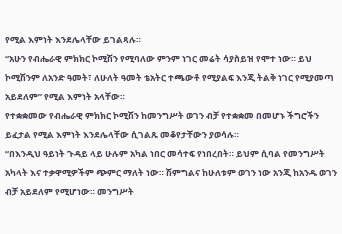የሚል እምነት እንደሌላቸው ይገልጻሉ።
“አሁን የብሔራዊ ምክክር ኮሚሽን የሚባለው ምንም ነገር መሬት ሳያስይዝ የሞተ ነው። ይህ ኮሚሽንም ለአንድ ዓመት፣ ለሁለት ዓመት ቴአትር ተጫውቶ የሚያልፍ እንጂ ትልቅ ነገር የሚያመጣ አይደለም” የሚል እምነት አላቸው።
የተቋቋመው የብሔራዊ ምክክር ኮሚሽን ከመንግሥት ወገን ብቻ የተቋቋመ በመሆኑ ችግሮችን ይፈታል የሚል እምነት እንደሌላቸው ሲገልጹ መቆየታቸውን ያወሳሉ።
“በእንዲህ ዓይነት ጉዳይ ላይ ሁሉም አካል ነበር መሳተፍ የነበረበት። ይህም ሲባል የመንግሥት አካላት እና ተቃዋሚዎችም ጭምር ማለት ነው። ሽምግልና ከሁለቱም ወገን ነው አንጂ ከአንዱ ወገን ብቻ አይደለም የሚሆነው። መንግሥት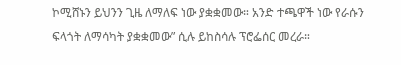ኮሚሸኑን ይህንን ጊዜ ለማለፍ ነው ያቋቋመው። አንድ ተጫዋች ነው የራሱን ፍላጎት ለማሳካት ያቋቋመው” ሲሉ ይከስሳሉ ፕሮፌሰር መረራ።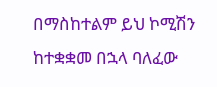በማስከተልም ይህ ኮሚሽን ከተቋቋመ በኋላ ባለፈው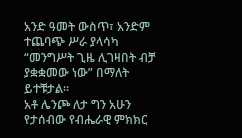አንድ ዓመት ውስጥ፣ አንድም ተጨባጭ ሥራ ያላሳካ “መንግሥት ጊዜ ሊገዛበት ብቻ ያቋቋመው ነው” በማለት ይተቹታል።
አቶ ሌንጮ ለታ ግን አሁን የታሰብው የብሔራዊ ምክክር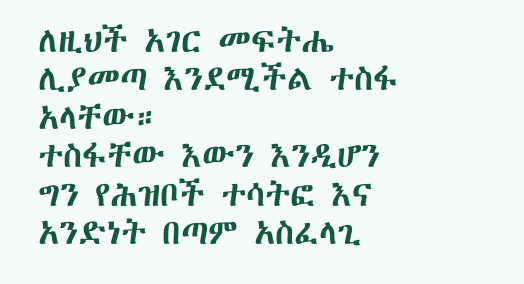ለዚህች አገር መፍትሔ ሊያመጣ እንደሚችል ተስፋ አላቸው።
ተስፋቸው እውን እንዲሆን ግን የሕዝቦች ተሳትፎ እና አንድነት በጣም አስፈላጊ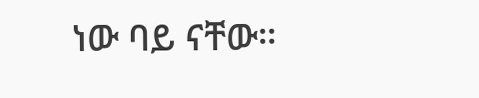ነው ባይ ናቸው።